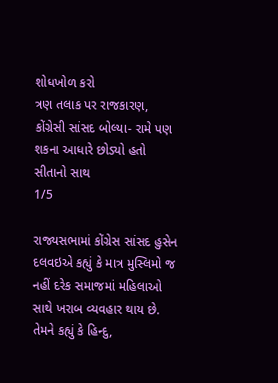શોધખોળ કરો
ત્રણ તલાક પર રાજકારણ, કોંગ્રેસી સાંસદ બોલ્યા- રામે પણ શકના આધારે છોડ્યો હતો સીતાનો સાથ
1/5

રાજ્યસભામાં કોંગ્રેસ સાંસદ હુસેન દલવઇએ કહ્યું કે માત્ર મુસ્લિમો જ નહીં દરેક સમાજમાં મહિલાઓ સાથે ખરાબ વ્યવહાર થાય છે. તેમને કહ્યું કે હિન્દુ,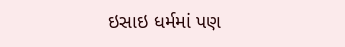ઇસાઇ ધર્મમાં પણ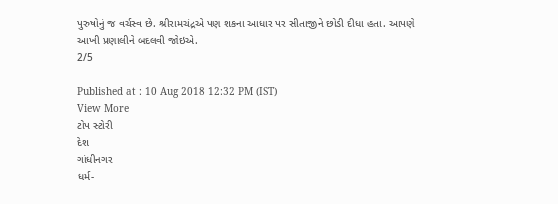પુરુષોનું જ વર્ચસ્વ છે. શ્રીરામચંદ્રએ પણ શકના આધાર પર સીતાજીને છોડી દીધા હતા. આપણે આખી પ્રણાલીને બદલવી જોઇએ.
2/5

Published at : 10 Aug 2018 12:32 PM (IST)
View More
ટોપ સ્ટોરી
દેશ
ગાંધીનગર
ધર્મ-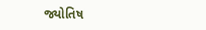જ્યોતિષ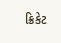ક્રિકેટ